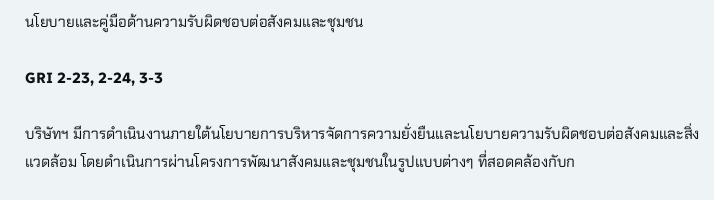นโยบายและคู่มือด้านความรับผิดชอบต่อสังคมและชุมชน

GRI 2-23, 2-24, 3-3

บริษัทฯ มีการดำเนินงานภายใต้นโยบายการบริหารจัดการความยั่งยืนและนโยบายความรับผิดชอบต่อสังคมและสิ่งแวดล้อม โดยดำเนินการผ่านโครงการพัฒนาสังคมและชุมชนในรูปแบบต่างๆ ที่สอดคล้องกับก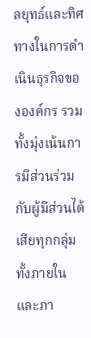ลยุทธ์และทิศทางในการดำเนินธุรกิจขององค์กร รวมทั้งมุ่งเน้นการมีส่วนร่วมกับผู้มีส่วนได้เสียทุกกลุ่มทั้งภายในและภา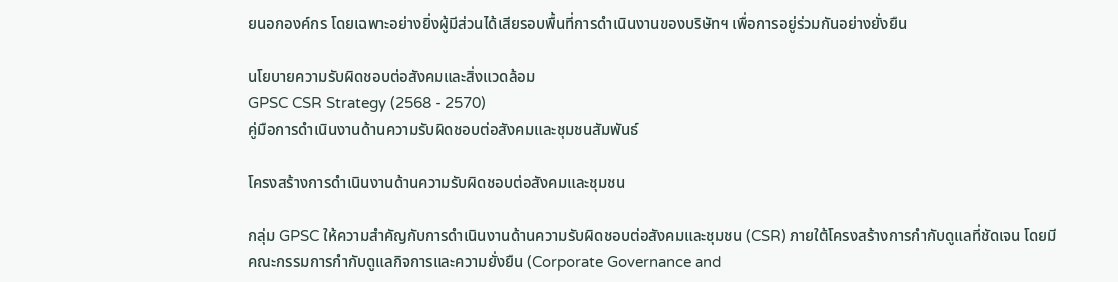ยนอกองค์กร โดยเฉพาะอย่างยิ่งผู้มีส่วนได้เสียรอบพื้นที่การดำเนินงานของบริษัทฯ เพื่อการอยู่ร่วมกันอย่างยั่งยืน

นโยบายความรับผิดชอบต่อสังคมและสิ่งแวดล้อม
GPSC CSR Strategy (2568 - 2570)
คู่มือการดำเนินงานด้านความรับผิดชอบต่อสังคมและชุมชนสัมพันธ์

โครงสร้างการดำเนินงานด้านความรับผิดชอบต่อสังคมและชุมชน

กลุ่ม GPSC ให้ความสำคัญกับการดำเนินงานด้านความรับผิดชอบต่อสังคมและชุมชน (CSR) ภายใต้โครงสร้างการกำกับดูแลที่ชัดเจน โดยมีคณะกรรมการกำกับดูแลกิจการและความยั่งยืน (Corporate Governance and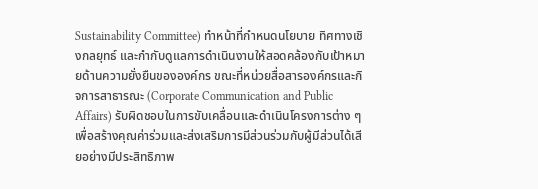Sustainability Committee) ทำหน้าที่กำหนดนโยบาย ทิศทางเชิงกลยุทธ์ และกำกับดูแลการดำเนินงานให้สอดคล้องกับเป้าหมายด้านความยั่งยืนขององค์กร ขณะที่หน่วยสื่อสารองค์กรและกิจการสาธารณะ (Corporate Communication and Public Affairs) รับผิดชอบในการขับเคลื่อนและดำเนินโครงการต่าง ๆ เพื่อสร้างคุณค่าร่วมและส่งเสริมการมีส่วนร่วมกับผู้มีส่วนได้เสียอย่างมีประสิทธิภาพ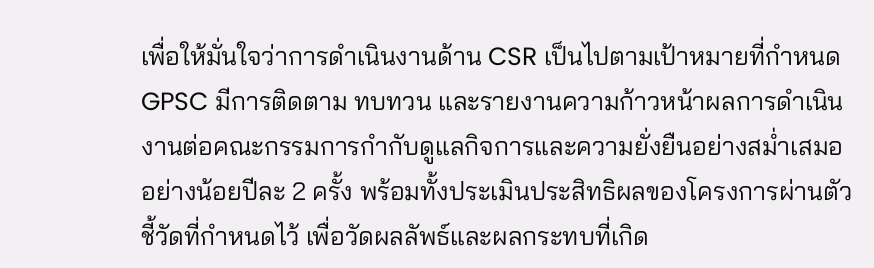เพื่อให้มั่นใจว่าการดำเนินงานด้าน CSR เป็นไปตามเป้าหมายที่กำหนด GPSC มีการติดตาม ทบทวน และรายงานความก้าวหน้าผลการดำเนินงานต่อคณะกรรมการกำกับดูแลกิจการและความยั่งยืนอย่างสม่ำเสมอ อย่างน้อยปีละ 2 ครั้ง พร้อมทั้งประเมินประสิทธิผลของโครงการผ่านตัวชี้วัดที่กำหนดไว้ เพื่อวัดผลลัพธ์และผลกระทบที่เกิด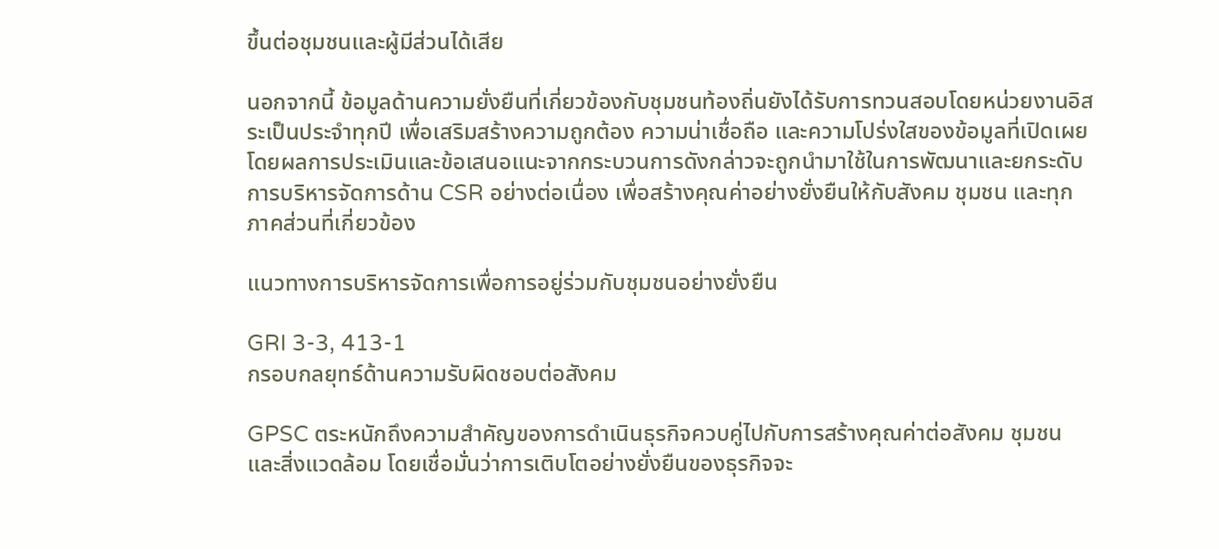ขึ้นต่อชุมชนและผู้มีส่วนได้เสีย

นอกจากนี้ ข้อมูลด้านความยั่งยืนที่เกี่ยวข้องกับชุมชนท้องถิ่นยังได้รับการทวนสอบโดยหน่วยงานอิสระเป็นประจำทุกปี เพื่อเสริมสร้างความถูกต้อง ความน่าเชื่อถือ และความโปร่งใสของข้อมูลที่เปิดเผย โดยผลการประเมินและข้อเสนอแนะจากกระบวนการดังกล่าวจะถูกนำมาใช้ในการพัฒนาและยกระดับการบริหารจัดการด้าน CSR อย่างต่อเนื่อง เพื่อสร้างคุณค่าอย่างยั่งยืนให้กับสังคม ชุมชน และทุกภาคส่วนที่เกี่ยวข้อง

แนวทางการบริหารจัดการเพื่อการอยู่ร่วมกับชุมชนอย่างยั่งยืน

GRI 3-3, 413-1
กรอบกลยุทธ์ด้านความรับผิดชอบต่อสังคม

GPSC ตระหนักถึงความสำคัญของการดำเนินธุรกิจควบคู่ไปกับการสร้างคุณค่าต่อสังคม ชุมชน และสิ่งแวดล้อม โดยเชื่อมั่นว่าการเติบโตอย่างยั่งยืนของธุรกิจจะ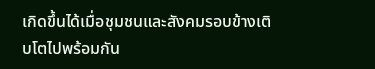เกิดขึ้นได้เมื่อชุมชนและสังคมรอบข้างเติบโตไปพร้อมกัน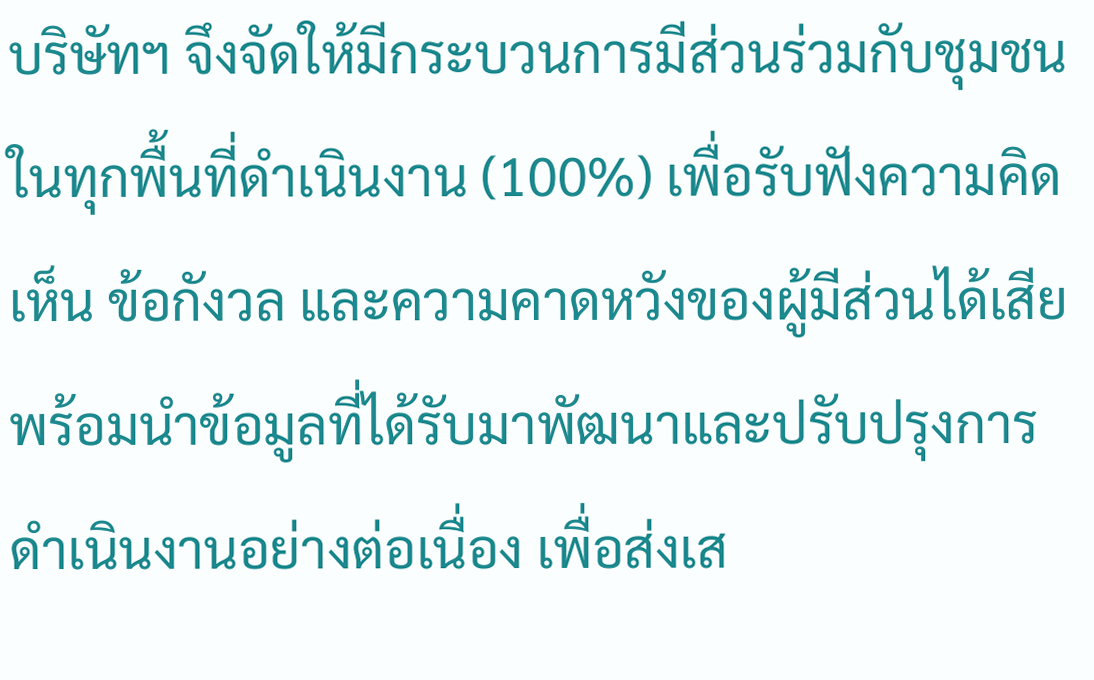บริษัทฯ จึงจัดให้มีกระบวนการมีส่วนร่วมกับชุมชนในทุกพื้นที่ดำเนินงาน (100%) เพื่อรับฟังความคิดเห็น ข้อกังวล และความคาดหวังของผู้มีส่วนได้เสีย พร้อมนำข้อมูลที่ได้รับมาพัฒนาและปรับปรุงการดำเนินงานอย่างต่อเนื่อง เพื่อส่งเส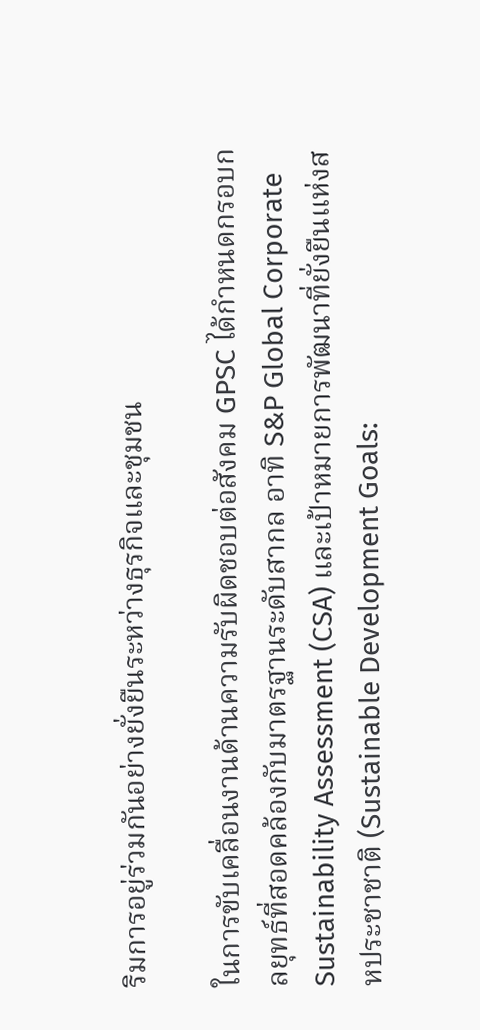ริมการอยู่ร่วมกันอย่างยั่งยืนระหว่างธุรกิจและชุมชน

ในการขับเคลื่อนงานด้านความรับผิดชอบต่อสังคม GPSC ได้กำหนดกรอบกลยุทธ์ที่สอดคล้องกับมาตรฐานระดับสากล อาทิ S&P Global Corporate Sustainability Assessment (CSA) และเป้าหมายการพัฒนาที่ยั่งยืนแห่งสหประชาชาติ (Sustainable Development Goals: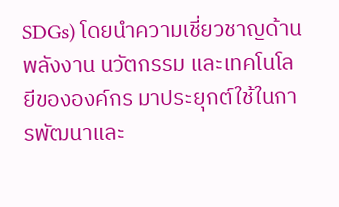SDGs) โดยนำความเชี่ยวชาญด้านพลังงาน นวัตกรรม และเทคโนโลยีขององค์กร มาประยุกต์ใช้ในการพัฒนาและ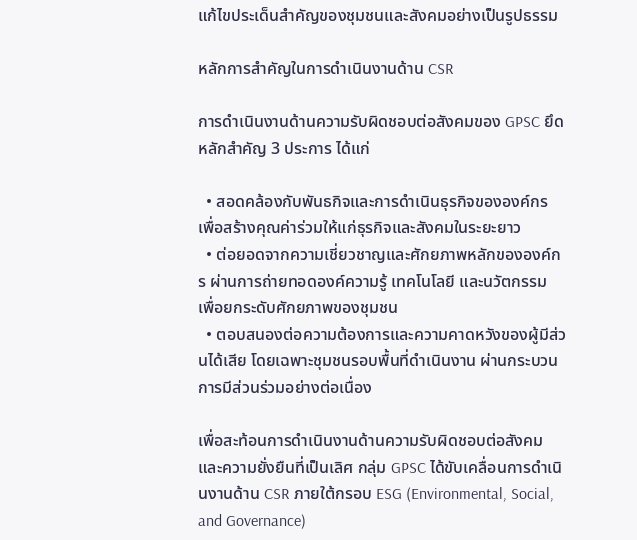แก้ไขประเด็นสำคัญของชุมชนและสังคมอย่างเป็นรูปธรรม

หลักการสำคัญในการดำเนินงานด้าน CSR

การดำเนินงานด้านความรับผิดชอบต่อสังคมของ GPSC ยึดหลักสำคัญ 3 ประการ ได้แก่

  • สอดคล้องกับพันธกิจและการดำเนินธุรกิจขององค์กร เพื่อสร้างคุณค่าร่วมให้แก่ธุรกิจและสังคมในระยะยาว
  • ต่อยอดจากความเชี่ยวชาญและศักยภาพหลักขององค์กร ผ่านการถ่ายทอดองค์ความรู้ เทคโนโลยี และนวัตกรรม เพื่อยกระดับศักยภาพของชุมชน
  • ตอบสนองต่อความต้องการและความคาดหวังของผู้มีส่วนได้เสีย โดยเฉพาะชุมชนรอบพื้นที่ดำเนินงาน ผ่านกระบวนการมีส่วนร่วมอย่างต่อเนื่อง

เพื่อสะท้อนการดำเนินงานด้านความรับผิดชอบต่อสังคมและความยั่งยืนที่เป็นเลิศ กลุ่ม GPSC ได้ขับเคลื่อนการดำเนินงานด้าน CSR ภายใต้กรอบ ESG (Environmental, Social, and Governance)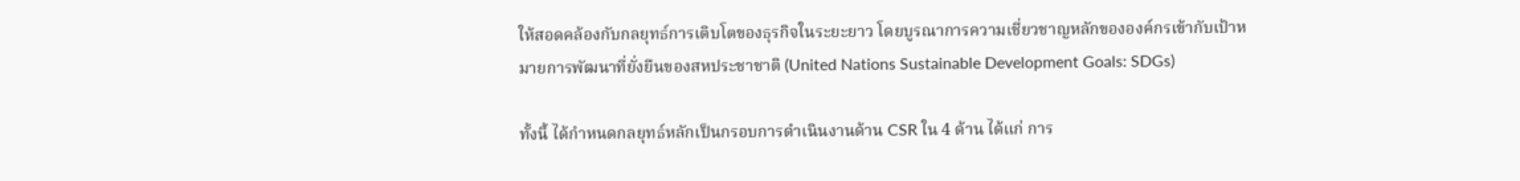ให้สอดคล้องกับกลยุทธ์การเติบโตของธุรกิจในระยะยาว โดยบูรณาการความเชี่ยวชาญหลักขององค์กรเข้ากับเป้าหมายการพัฒนาที่ยั่งยืนของสหประชาชาติ (United Nations Sustainable Development Goals: SDGs)

ทั้งนี้ ได้กำหนดกลยุทธ์หลักเป็นกรอบการดำเนินงานด้าน CSR ใน 4 ด้าน ได้แก่ การ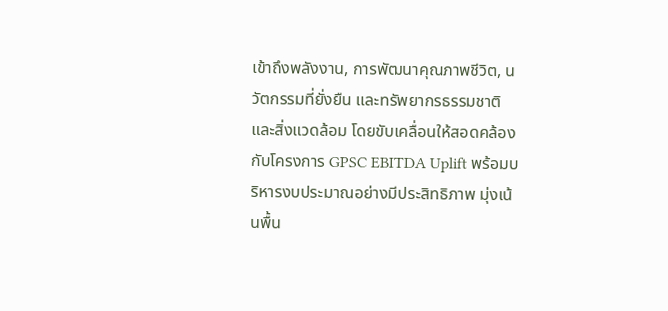เข้าถึงพลังงาน, การพัฒนาคุณภาพชีวิต, นวัตกรรมที่ยั่งยืน และทรัพยากรธรรมชาติและสิ่งแวดล้อม โดยขับเคลื่อนให้สอดคล้องกับโครงการ GPSC EBITDA Uplift พร้อมบริหารงบประมาณอย่างมีประสิทธิภาพ มุ่งเน้นพื้น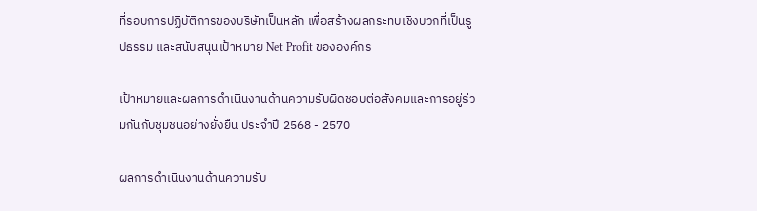ที่รอบการปฏิบัติการของบริษัทเป็นหลัก เพื่อสร้างผลกระทบเชิงบวกที่เป็นรูปธรรม และสนับสนุนเป้าหมาย Net Profit ขององค์กร

เป้าหมายและผลการดำเนินงานด้านความรับผิดชอบต่อสังคมและการอยู่ร่วมกันกับชุมชนอย่างยั่งยืน ประจำปี 2568 - 2570

ผลการดำเนินงานด้านความรับ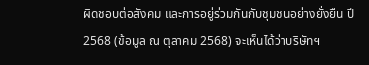ผิดชอบต่อสังคม และการอยู่ร่วมกันกับชุมชนอย่างยั่งยืน ปี 2568 (ข้อมูล ณ ตุลาคม 2568) จะเห็นได้ว่าบริษัทฯ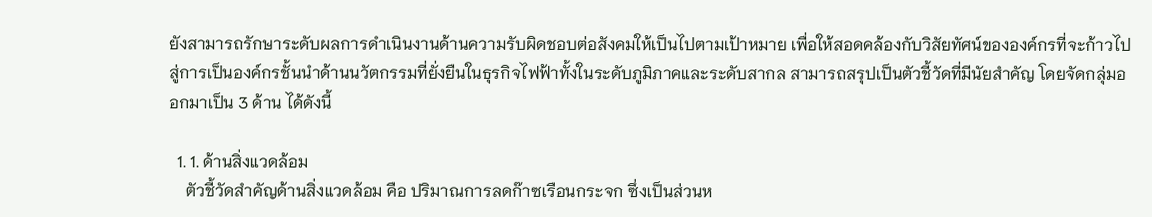ยังสามารถรักษาระดับผลการดำเนินงานด้านความรับผิดชอบต่อสังคมให้เป็นไปตามเป้าหมาย เพื่อให้สอดคล้องกับวิสัยทัศน์ขององค์กรที่จะก้าวไปสู่การเป็นองค์กรชั้นนำด้านนวัตกรรมที่ยั่งยืนในธุรกิจไฟฟ้าทั้งในระดับภูมิภาคและระดับสากล สามารถสรุปเป็นตัวชี้วัดที่มีนัยสำคัญ โดยจัดกลุ่มออกมาเป็น 3 ด้าน ได้ดังนี้

  1. 1. ด้านสิ่งแวดล้อม
    ตัวชี้วัดสำคัญด้านสิ่งแวดล้อม คือ ปริมาณการลดก๊าซเรือนกระจก ซึ่งเป็นส่วนห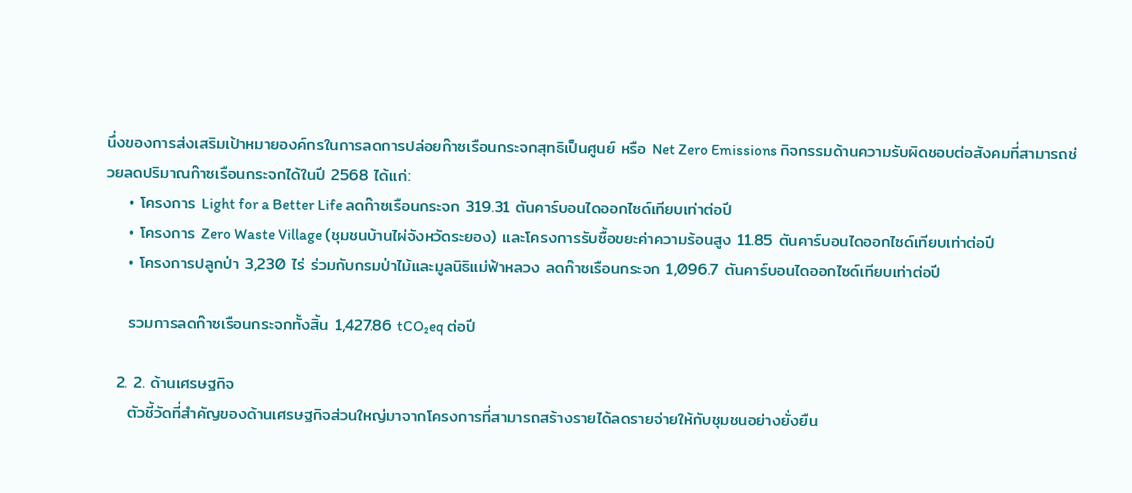นึ่งของการส่งเสริมเป้าหมายองค์กรในการลดการปล่อยก๊าซเรือนกระจกสุทธิเป็นศูนย์ หรือ Net Zero Emissions กิจกรรมด้านความรับผิดชอบต่อสังคมที่สามารถช่วยลดปริมาณก๊าซเรือนกระจกได้ในปี 2568 ได้แก่:
    • โครงการ Light for a Better Life ลดก๊าซเรือนกระจก 319.31 ตันคาร์บอนไดออกไซด์เทียบเท่าต่อปี
    • โครงการ Zero Waste Village (ชุมชนบ้านไผ่จังหวัดระยอง) และโครงการรับซื้อขยะค่าความร้อนสูง 11.85 ตันคาร์บอนไดออกไซด์เทียบเท่าต่อปี
    • โครงการปลูกป่า 3,230 ไร่ ร่วมกับกรมป่าไม้และมูลนิธิแม่ฟ้าหลวง ลดก๊าซเรือนกระจก 1,096.7 ตันคาร์บอนไดออกไซด์เทียบเท่าต่อปี

    รวมการลดก๊าซเรือนกระจกทั้งสิ้น 1,427.86 tCO₂eq ต่อปี

  2. 2. ด้านเศรษฐกิจ
    ตัวชี้วัดที่สำคัญของด้านเศรษฐกิจส่วนใหญ่มาจากโครงการที่สามารถสร้างรายได้ลดรายจ่ายให้กับชุมชนอย่างยั่งยืน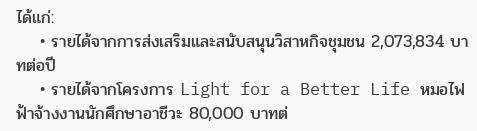ได้แก่:
    • รายได้จากการส่งเสริมและสนับสนุนวิสาหกิจชุมชน 2,073,834 บาทต่อปี
    • รายได้จากโครงการ Light for a Better Life หมอไฟฟ้าจ้างงานนักศึกษาอาชีวะ 80,000 บาทต่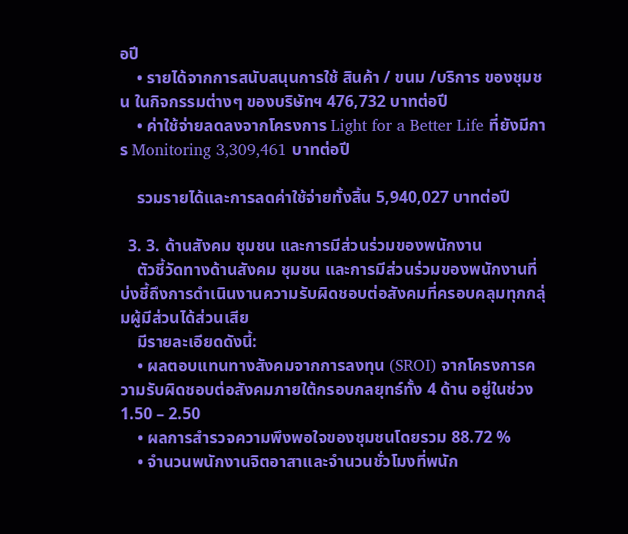อปี
    • รายได้จากการสนับสนุนการใช้ สินค้า / ขนม /บริการ ของชุมชน ในกิจกรรมต่างๆ ของบริษัทฯ 476,732 บาทต่อปี
    • ค่าใช้จ่ายลดลงจากโครงการ Light for a Better Life ที่ยังมีการ Monitoring 3,309,461 บาทต่อปี

    รวมรายได้และการลดค่าใช้จ่ายทั้งสิ้น 5,940,027 บาทต่อปี

  3. 3. ด้านสังคม ชุมชน และการมีส่วนร่วมของพนักงาน
    ตัวชี้วัดทางด้านสังคม ชุมชน และการมีส่วนร่วมของพนักงานที่บ่งชี้ถึงการดำเนินงานความรับผิดชอบต่อสังคมที่ครอบคลุมทุกกลุ่มผู้มีส่วนได้ส่วนเสีย
    มีรายละเอียดดังนี้:
    • ผลตอบแทนทางสังคมจากการลงทุน (SROI) จากโครงการความรับผิดชอบต่อสังคมภายใต้กรอบกลยุทธ์ทั้ง 4 ด้าน อยู่ในช่วง 1.50 – 2.50
    • ผลการสำรวจความพึงพอใจของชุมชนโดยรวม 88.72 %
    • จำนวนพนักงานจิตอาสาและจำนวนชั่วโมงที่พนัก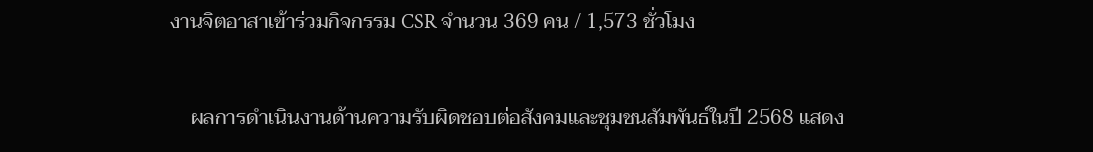งานจิตอาสาเข้าร่วมกิจกรรม CSR จำนวน 369 คน / 1,573 ชั่วโมง

    ผลการดำเนินงานด้านความรับผิดชอบต่อสังคมและชุมชนสัมพันธ์ในปี 2568 แสดง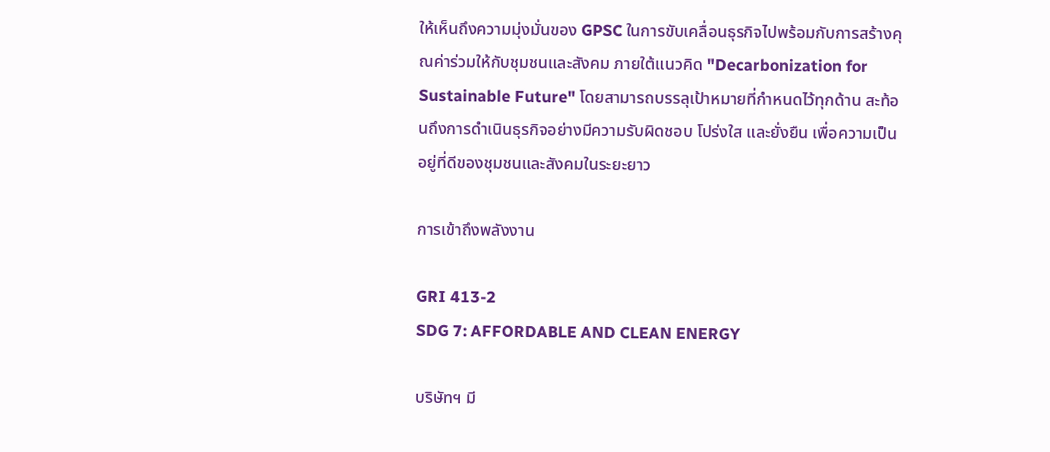ให้เห็นถึงความมุ่งมั่นของ GPSC ในการขับเคลื่อนธุรกิจไปพร้อมกับการสร้างคุณค่าร่วมให้กับชุมชนและสังคม ภายใต้แนวคิด "Decarbonization for Sustainable Future" โดยสามารถบรรลุเป้าหมายที่กำหนดไว้ทุกด้าน สะท้อนถึงการดำเนินธุรกิจอย่างมีความรับผิดชอบ โปร่งใส และยั่งยืน เพื่อความเป็นอยู่ที่ดีของชุมชนและสังคมในระยะยาว

การเข้าถึงพลังงาน

GRI 413-2
SDG 7: AFFORDABLE AND CLEAN ENERGY

บริษัทฯ มี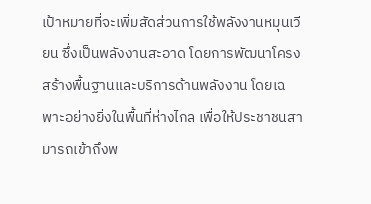เป้าหมายที่จะเพิ่มสัดส่วนการใช้พลังงานหมุนเวียน ซึ่งเป็นพลังงานสะอาด โดยการพัฒนาโครงสร้างพื้นฐานและบริการด้านพลังงาน โดยเฉพาะอย่างยิ่งในพื้นที่ห่างไกล เพื่อให้ประชาชนสามารถเข้าถึงพ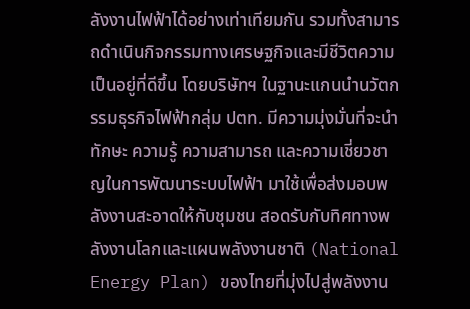ลังงานไฟฟ้าได้อย่างเท่าเทียมกัน รวมทั้งสามารถดำเนินกิจกรรมทางเศรษฐกิจและมีชีวิตความเป็นอยู่ที่ดีขึ้น โดยบริษัทฯ ในฐานะแกนนำนวัตกรรมธุรกิจไฟฟ้ากลุ่ม ปตท. มีความมุ่งมั่นที่จะนำทักษะ ความรู้ ความสามารถ และความเชี่ยวชาญในการพัฒนาระบบไฟฟ้า มาใช้เพื่อส่งมอบพลังงานสะอาดให้กับชุมชน สอดรับกับทิศทางพลังงานโลกและแผนพลังงานชาติ (National Energy Plan) ของไทยที่มุ่งไปสู่พลังงาน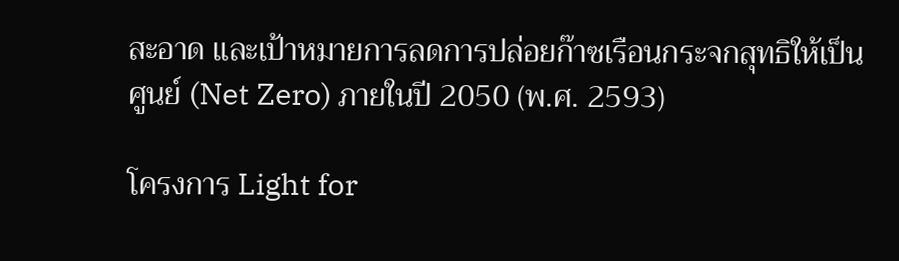สะอาด และเป้าหมายการลดการปล่อยก๊าซเรือนกระจกสุทธิให้เป็นศูนย์ (Net Zero) ภายในปี 2050 (พ.ศ. 2593)

โครงการ Light for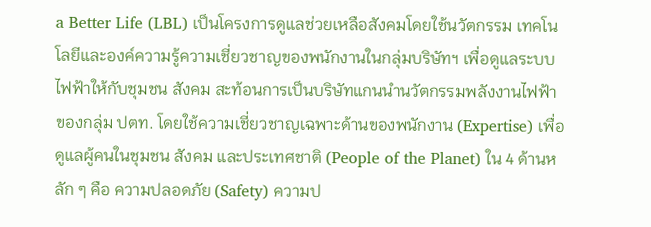a Better Life (LBL) เป็นโครงการดูแลช่วยเหลือสังคมโดยใช้นวัตกรรม เทคโนโลยีและองค์ความรู้ความเชี่ยวชาญของพนักงานในกลุ่มบริษัทฯ เพื่อดูแลระบบไฟฟ้าให้กับชุมชน สังคม สะท้อนการเป็นบริษัทแกนนำนวัตกรรมพลังงานไฟฟ้าของกลุ่ม ปตท. โดยใช้ความเชี่ยวชาญเฉพาะด้านของพนักงาน (Expertise) เพื่อดูแลผู้คนในชุมชน สังคม และประเทศชาติ (People of the Planet) ใน 4 ด้านหลัก ๆ คือ ความปลอดภัย (Safety) ความป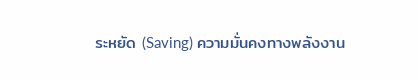ระหยัด (Saving) ความมั่นคงทางพลังงาน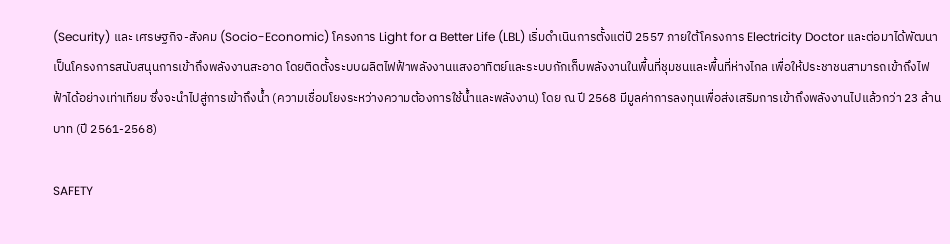(Security) และ เศรษฐกิจ-สังคม (Socio-Economic) โครงการ Light for a Better Life (LBL) เริ่มดำเนินการตั้งแต่ปี 2557 ภายใต้โครงการ Electricity Doctor และต่อมาได้พัฒนาเป็นโครงการสนับสนุนการเข้าถึงพลังงานสะอาด โดยติดตั้งระบบผลิตไฟฟ้าพลังงานแสงอาทิตย์และระบบกักเก็บพลังงานในพื้นที่ชุมชนและพื้นที่ห่างไกล เพื่อให้ประชาชนสามารถเข้าถึงไฟฟ้าได้อย่างเท่าเทียม ซึ่งจะนำไปสู่การเข้าถึงน้ำ (ความเชื่อมโยงระหว่างความต้องการใช้น้ำและพลังงาน) โดย ณ ปี 2568 มีมูลค่าการลงทุนเพื่อส่งเสริมการเข้าถึงพลังงานไปแล้วกว่า 23 ล้านบาท (ปี 2561-2568)

SAFETY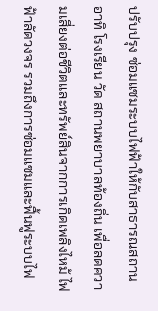ปรับปรุง ซ่อมแซมระบบไฟฟ้าให้กับสาธารณสถาน อาทิ โรงเรียน วัด สถานพยาบาลท้องถิ่น เพื่อลดความเสี่ยงต่อชีวิตและทรัพย์สินจากการเกิดเพลิงไหม้ ไฟฟ้าลัดวงจร รวมถึงการซ่อมแซมและฟื้นฟูระบบไฟ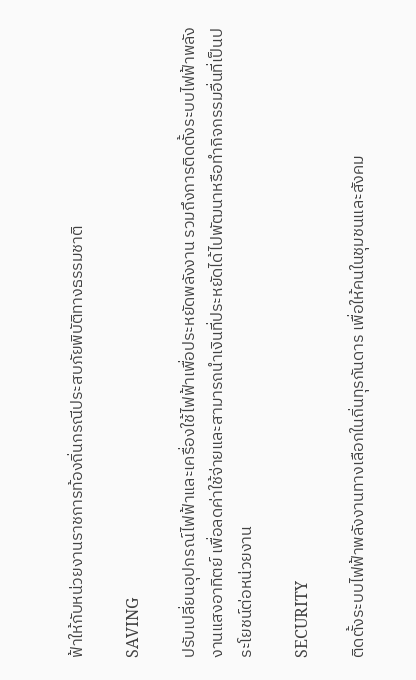ฟ้าให้กับหน่วยงานราชการท้องถิ่นกรณีประสบภัยพิบัติทางธรรมชาติ

SAVING

ปรับเปลี่ยนอุปกรณ์ไฟฟ้าและเครื่องใช้ไฟฟ้าเพื่อประหยัดพลังงาน รวมถึงการติดตั้งระบบไฟฟ้าพลังงานแสงอาทิตย์ เพื่อลดค่าใช้จ่ายและสามารถนำเงินที่ประหยัดได้ไปพัฒนาหรือทำกิจกรรมอื่นที่เป็นประโยชน์ต่อหน่วยงาน

SECURITY

ติดตั้งระบบไฟฟ้าพลังงานทางเลือกในถิ่นทุรกันดาร เพื่อให้คนในชุมชนและสังคม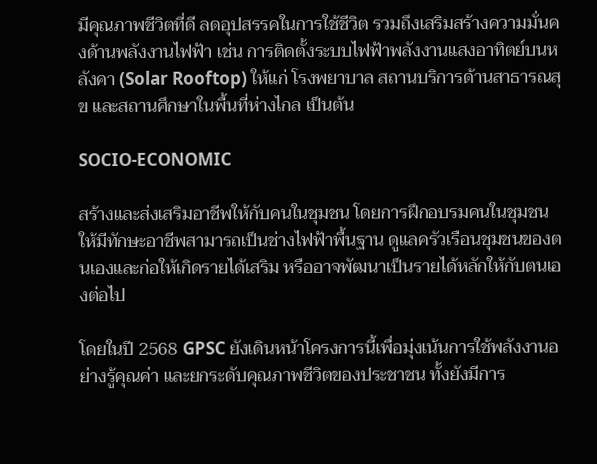มีคุณภาพชีวิตที่ดี ลดอุปสรรคในการใช้ชีวิต รวมถึงเสริมสร้างความมั่นคงด้านพลังงานไฟฟ้า เช่น การติดตั้งระบบไฟฟ้าพลังงานแสงอาทิตย์บนหลังคา (Solar Rooftop) ให้แก่ โรงพยาบาล สถานบริการด้านสาธารณสุข และสถานศึกษาในพื้นที่ห่างไกล เป็นต้น

SOCIO-ECONOMIC

สร้างและส่งเสริมอาชีพให้กับคนในชุมชน โดยการฝึกอบรมคนในชุมชนให้มีทักษะอาชีพสามารถเป็นช่างไฟฟ้าพื้นฐาน ดูแลครัวเรือนชุมชนของตนเองและก่อให้เกิดรายได้เสริม หรืออาจพัฒนาเป็นรายได้หลักให้กับตนเองต่อไป

โดยในปี 2568 GPSC ยังเดินหน้าโครงการนี้เพื่อมุ่งเน้นการใช้พลังงานอย่างรู้คุณค่า และยกระดับคุณภาพชีวิตของประชาชน ทั้งยังมีการ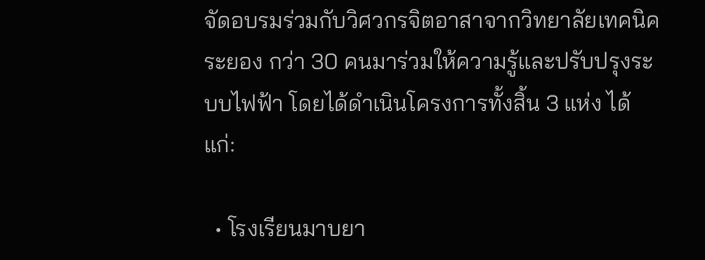จัดอบรมร่วมกับวิศวกรจิตอาสาจากวิทยาลัยเทคนิคระยอง กว่า 30 คนมาร่วมให้ความรู้และปรับปรุงระบบไฟฟ้า โดยได้ดำเนินโครงการทั้งสิ้น 3 แห่ง ได้แก่:

  • โรงเรียนมาบยา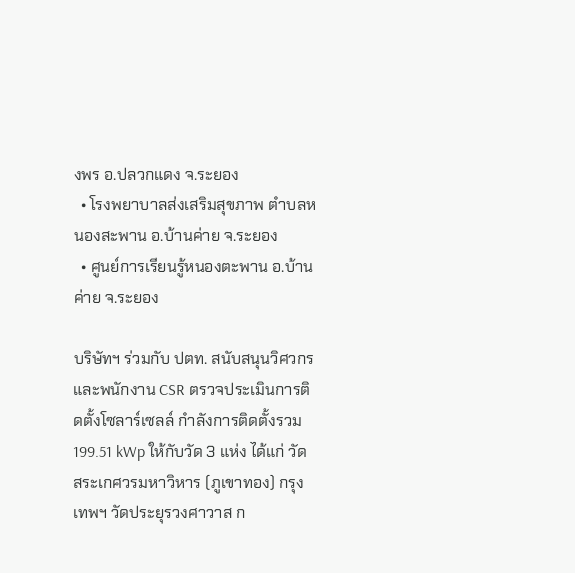งพร อ.ปลวกแดง จ.ระยอง
  • โรงพยาบาลส่งเสริมสุขภาพ ตำบลหนองสะพาน อ.บ้านค่าย จ.ระยอง
  • ศูนย์การเรียนรู้หนองตะพาน อ.บ้านค่าย จ.ระยอง

บริษัทฯ ร่วมกับ ปตท. สนับสนุนวิศวกรและพนักงาน CSR ตรวจประเมินการติดตั้งโซลาร์เซลล์ กำลังการติดตั้งรวม 199.51 kWp ให้กับวัด 3 แห่ง ได้แก่ วัดสระเกศวรมหาวิหาร (ภูเขาทอง) กรุงเทพฯ วัดประยุรวงศาวาส ก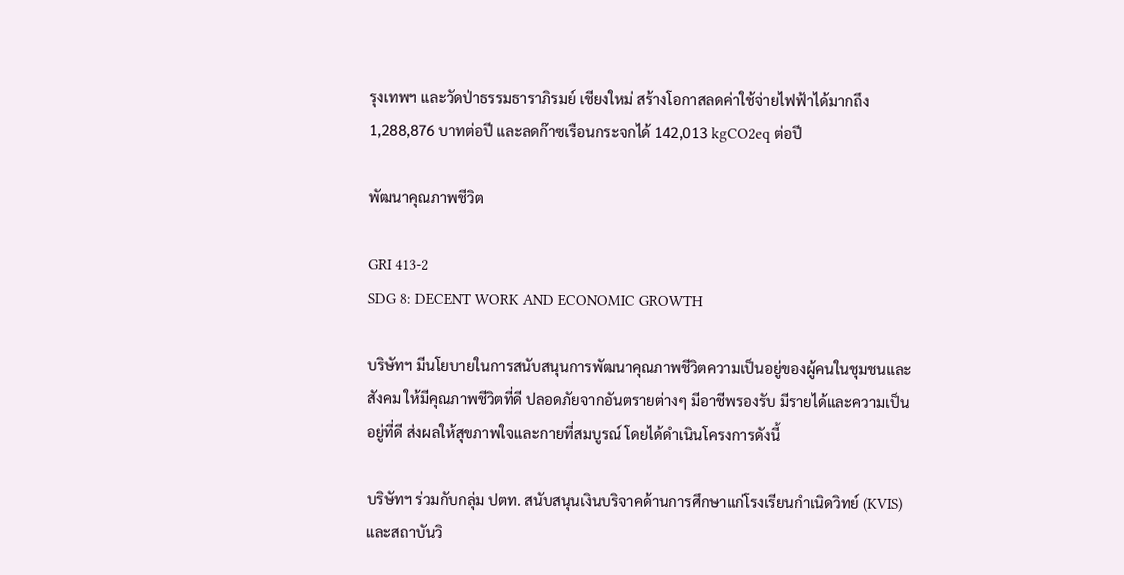รุงเทพฯ และวัดป่าธรรมธาราภิรมย์ เชียงใหม่ สร้างโอกาสลดค่าใช้จ่ายไฟฟ้าได้มากถึง 1,288,876 บาทต่อปี และลดก๊าซเรือนกระจกได้ 142,013 kgCO2eq ต่อปี

พัฒนาคุณภาพชีวิต

GRI 413-2
SDG 8: DECENT WORK AND ECONOMIC GROWTH

บริษัทฯ มีนโยบายในการสนับสนุนการพัฒนาคุณภาพชีวิตความเป็นอยู่ของผู้คนในชุมชนและสังคม ให้มีคุณภาพชีวิตที่ดี ปลอดภัยจากอันตรายต่างๆ มีอาชีพรองรับ มีรายได้และความเป็นอยู่ที่ดี ส่งผลให้สุขภาพใจและกายที่สมบูรณ์ โดยได้ดำเนินโครงการดังนี้

บริษัทฯ ร่วมกับกลุ่ม ปตท. สนับสนุนเงินบริจาคด้านการศึกษาแก่โรงเรียนกำเนิดวิทย์ (KVIS) และสถาบันวิ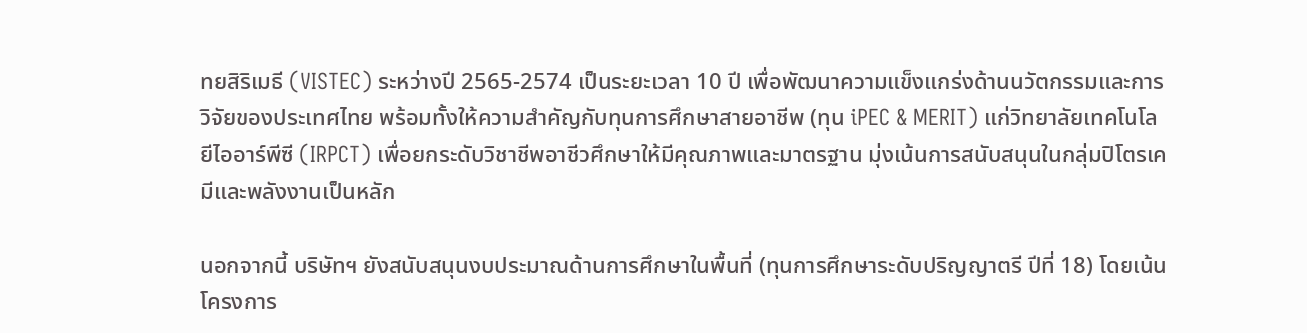ทยสิริเมธี (VISTEC) ระหว่างปี 2565-2574 เป็นระยะเวลา 10 ปี เพื่อพัฒนาความแข็งแกร่งด้านนวัตกรรมและการวิจัยของประเทศไทย พร้อมทั้งให้ความสำคัญกับทุนการศึกษาสายอาชีพ (ทุน iPEC & MERIT) แก่วิทยาลัยเทคโนโลยีไออาร์พีซี (IRPCT) เพื่อยกระดับวิชาชีพอาชีวศึกษาให้มีคุณภาพและมาตรฐาน มุ่งเน้นการสนับสนุนในกลุ่มปิโตรเคมีและพลังงานเป็นหลัก

นอกจากนี้ บริษัทฯ ยังสนับสนุนงบประมาณด้านการศึกษาในพื้นที่ (ทุนการศึกษาระดับปริญญาตรี ปีที่ 18) โดยเน้นโครงการ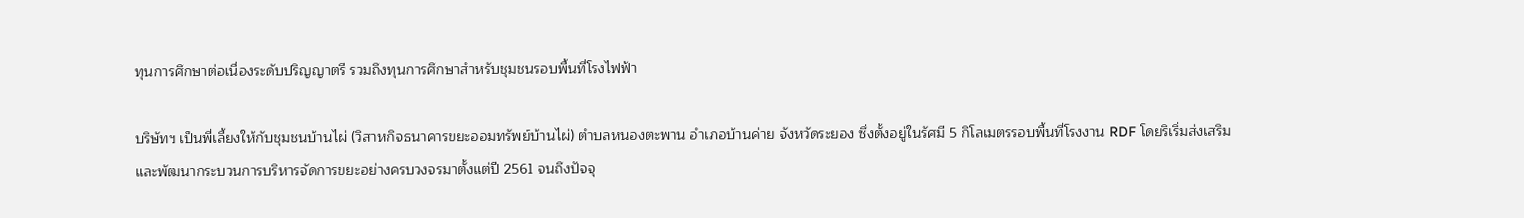ทุนการศึกษาต่อเนื่องระดับปริญญาตรี รวมถึงทุนการศึกษาสำหรับชุมชนรอบพื้นที่โรงไฟฟ้า

บริษัทฯ เป็นพี่เลี้ยงให้กับชุมชนบ้านไผ่ (วิสาหกิจธนาคารขยะออมทรัพย์บ้านไผ่) ตำบลหนองตะพาน อำเภอบ้านค่าย จังหวัดระยอง ซึ่งตั้งอยู่ในรัศมี 5 กิโลเมตรรอบพื้นที่โรงงาน RDF โดยริเริ่มส่งเสริมและพัฒนากระบวนการบริหารจัดการขยะอย่างครบวงจรมาตั้งแต่ปี 2561 จนถึงปัจจุ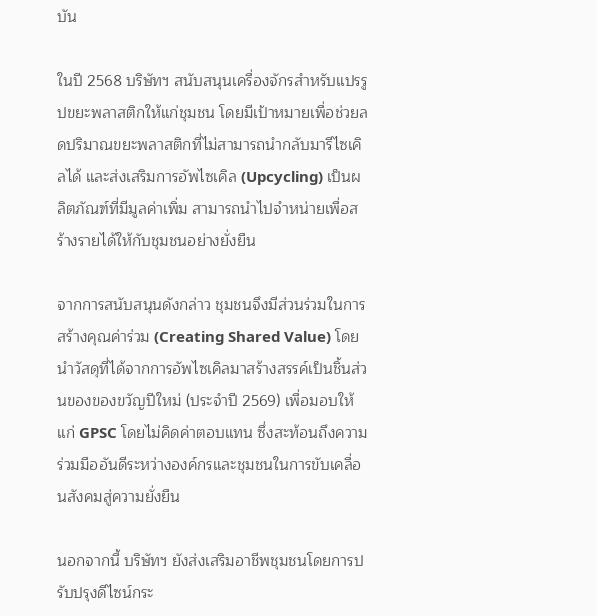บัน

ในปี 2568 บริษัทฯ สนับสนุนเครื่องจักรสำหรับแปรรูปขยะพลาสติกให้แก่ชุมชน โดยมีเป้าหมายเพื่อช่วยลดปริมาณขยะพลาสติกที่ไม่สามารถนำกลับมารีไซเคิลได้ และส่งเสริมการอัพไซเคิล (Upcycling) เป็นผลิตภัณฑ์ที่มีมูลค่าเพิ่ม สามารถนำไปจำหน่ายเพื่อสร้างรายได้ให้กับชุมชนอย่างยั่งยืน

จากการสนับสนุนดังกล่าว ชุมชนจึงมีส่วนร่วมในการสร้างคุณค่าร่วม (Creating Shared Value) โดยนำวัสดุที่ได้จากการอัพไซเคิลมาสร้างสรรค์เป็นชิ้นส่วนของของขวัญปีใหม่ (ประจำปี 2569) เพื่อมอบให้แก่ GPSC โดยไม่คิดค่าตอบแทน ซึ่งสะท้อนถึงความร่วมมืออันดีระหว่างองค์กรและชุมชนในการขับเคลื่อนสังคมสู่ความยั่งยืน

นอกจากนี้ บริษัทฯ ยังส่งเสริมอาชีพชุมชนโดยการปรับปรุงดีไซน์กระ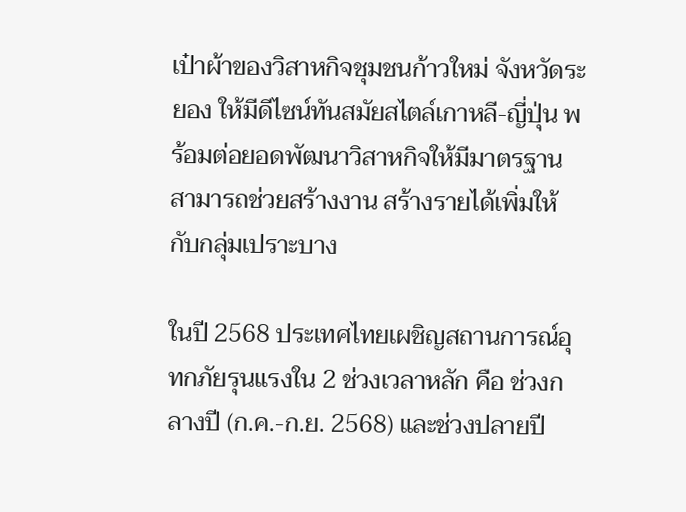เป๋าผ้าของวิสาหกิจชุมชนก้าวใหม่ จังหวัดระยอง ให้มีดีไซน์ทันสมัยสไตล์เกาหลี-ญี่ปุ่น พร้อมต่อยอดพัฒนาวิสาหกิจให้มีมาตรฐาน สามารถช่วยสร้างงาน สร้างรายได้เพิ่มให้กับกลุ่มเปราะบาง

ในปี 2568 ประเทศไทยเผชิญสถานการณ์อุทกภัยรุนแรงใน 2 ช่วงเวลาหลัก คือ ช่วงกลางปี (ก.ค.-ก.ย. 2568) และช่วงปลายปี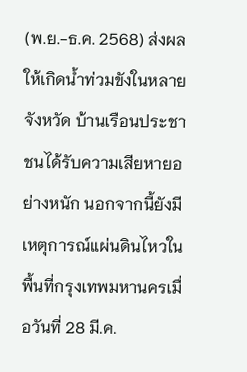(พ.ย.-ธ.ค. 2568) ส่งผลให้เกิดน้ำท่วมขังในหลายจังหวัด บ้านเรือนประชาชนได้รับความเสียหายอย่างหนัก นอกจากนี้ยังมีเหตุการณ์แผ่นดินไหวในพื้นที่กรุงเทพมหานครเมื่อวันที่ 28 มี.ค.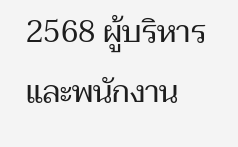2568 ผู้บริหารและพนักงาน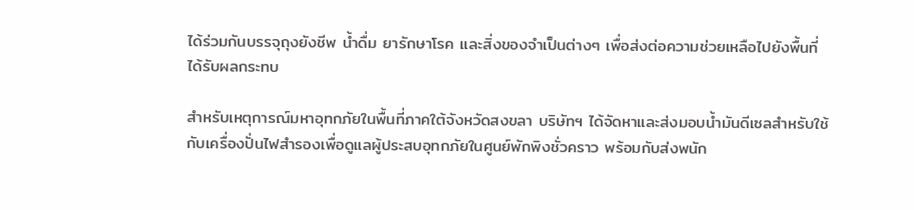ได้ร่วมกันบรรจุถุงยังชีพ น้ำดื่ม ยารักษาโรค และสิ่งของจำเป็นต่างๆ เพื่อส่งต่อความช่วยเหลือไปยังพื้นที่ได้รับผลกระทบ

สำหรับเหตุการณ์มหาอุทกภัยในพื้นที่ภาคใต้จังหวัดสงขลา บริษัทฯ ได้จัดหาและส่งมอบน้ำมันดีเซลสำหรับใช้กับเครื่องปั่นไฟสำรองเพื่อดูแลผู้ประสบอุทกภัยในศูนย์พักพิงชั่วคราว พร้อมกับส่งพนัก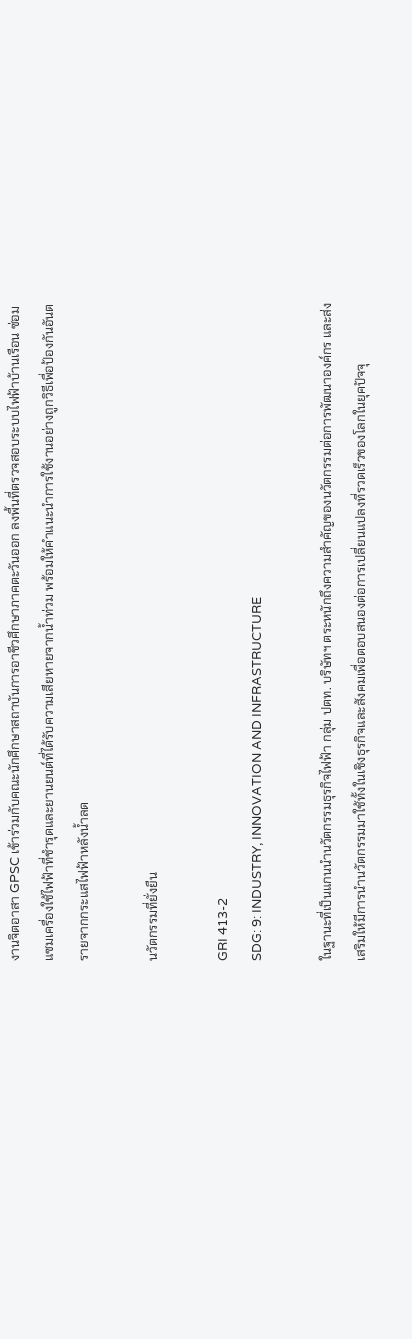งานจิตอาสา GPSC เข้าร่วมกับคณะนักศึกษาสถาบันการอาชีวศึกษาภาคตะวันออก ลงพื้นที่ตรวจสอบระบบไฟฟ้าบ้านเรือน ซ่อมแซมเครื่องใช้ไฟฟ้าที่ชำรุดและยานยนต์ที่ได้รับความเสียหายจากน้ำท่วม พร้อมให้คำแนะนำการใช้งานอย่างถูกวิธีเพื่อป้องกันอันตรายจากกระแสไฟฟ้าหลังน้ำลด

นวัตกรรมที่ยั่งยืน

GRI 413-2
SDG: 9: INDUSTRY, INNOVATION AND INFRASTRUCTURE

ในฐานะที่เป็นแกนนำนวัตกรรมธุรกิจไฟฟ้า กลุ่ม ปตท. บริษัทฯ ตระหนักถึงความสำคัญของนวัตกรรมต่อการพัฒนาองค์กร และส่งเสริมให้มีการนำนวัตกรรมมาใช้ทั้งในเชิงธุรกิจและสังคมเพื่อตอบสนองต่อการเปลี่ยนแปลงที่รวดเร็วของโลกในยุคปัจจุ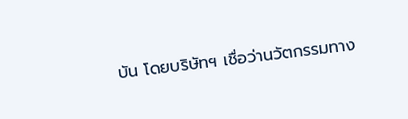บัน โดยบริษัทฯ เชื่อว่านวัตกรรมทาง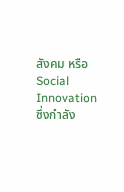สังคม หรือ Social Innovation ซึ่งกำลัง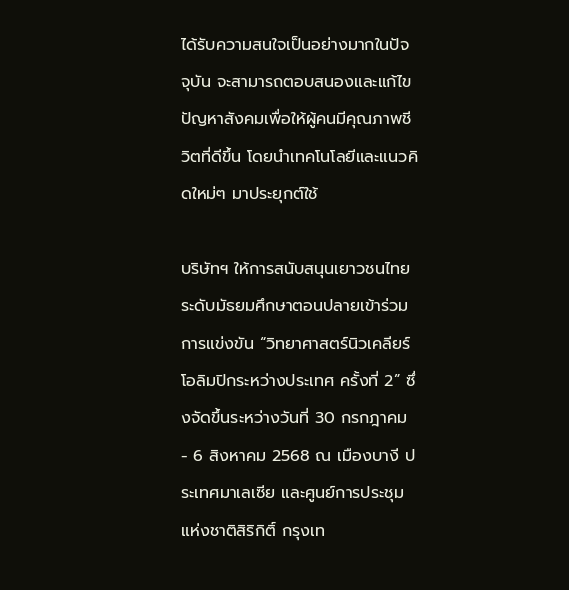ได้รับความสนใจเป็นอย่างมากในปัจจุบัน จะสามารถตอบสนองและแก้ไขปัญหาสังคมเพื่อให้ผู้คนมีคุณภาพชีวิตที่ดีขึ้น โดยนำเทคโนโลยีและแนวคิดใหม่ๆ มาประยุกต์ใช้

บริษัทฯ ให้การสนับสนุนเยาวชนไทยระดับมัธยมศึกษาตอนปลายเข้าร่วมการแข่งขัน “วิทยาศาสตร์นิวเคลียร์โอลิมปิกระหว่างประเทศ ครั้งที่ 2” ซึ่งจัดขึ้นระหว่างวันที่ 30 กรกฎาคม - 6 สิงหาคม 2568 ณ เมืองบางี ประเทศมาเลเซีย และศูนย์การประชุมแห่งชาติสิริกิติ์ กรุงเท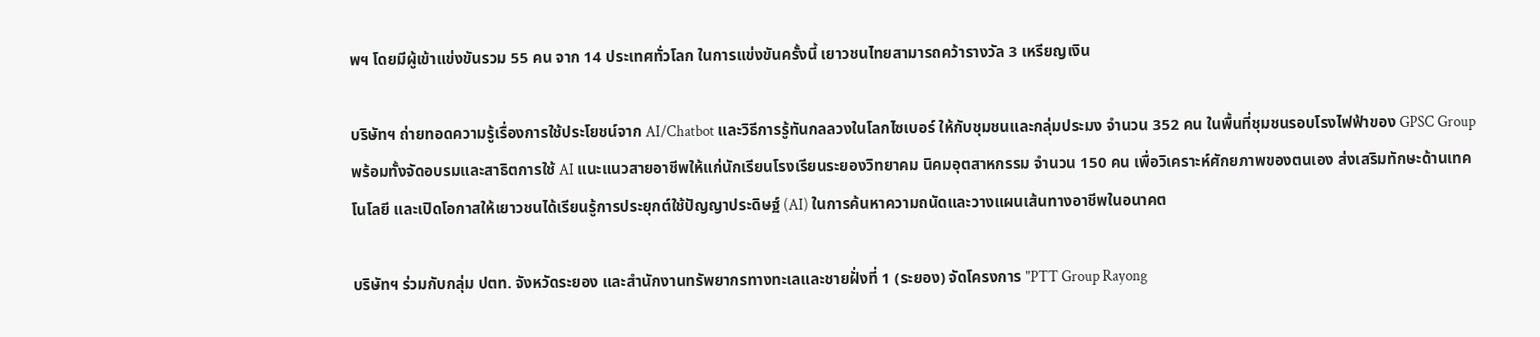พฯ โดยมีผู้เข้าแข่งขันรวม 55 คน จาก 14 ประเทศทั่วโลก ในการแข่งขันครั้งนี้ เยาวชนไทยสามารถคว้ารางวัล 3 เหรียญเงิน

บริษัทฯ ถ่ายทอดความรู้เรื่องการใช้ประโยชน์จาก AI/Chatbot และวิธีการรู้ทันกลลวงในโลกไซเบอร์ ให้กับชุมชนและกลุ่มประมง จำนวน 352 คน ในพื้นที่ชุมชนรอบโรงไฟฟ้าของ GPSC Group พร้อมทั้งจัดอบรมและสาธิตการใช้ AI แนะแนวสายอาชีพให้แก่นักเรียนโรงเรียนระยองวิทยาคม นิคมอุตสาหกรรม จำนวน 150 คน เพื่อวิเคราะห์ศักยภาพของตนเอง ส่งเสริมทักษะด้านเทคโนโลยี และเปิดโอกาสให้เยาวชนได้เรียนรู้การประยุกต์ใช้ปัญญาประดิษฐ์ (AI) ในการค้นหาความถนัดและวางแผนเส้นทางอาชีพในอนาคต

บริษัทฯ ร่วมกับกลุ่ม ปตท. จังหวัดระยอง และสำนักงานทรัพยากรทางทะเลและชายฝั่งที่ 1 (ระยอง) จัดโครงการ "PTT Group Rayong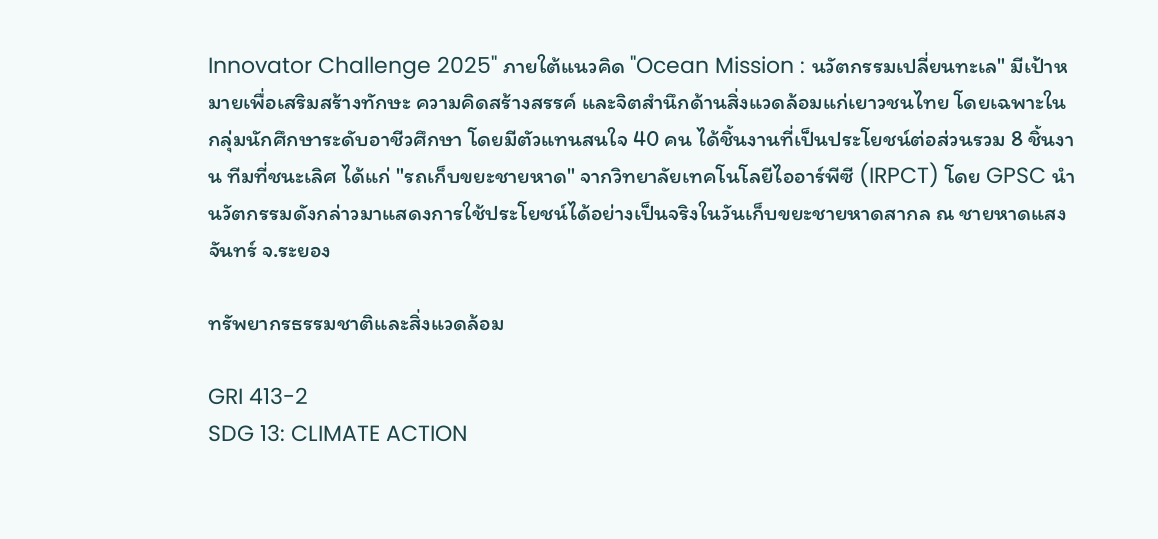Innovator Challenge 2025" ภายใต้แนวคิด "Ocean Mission : นวัตกรรมเปลี่ยนทะเล" มีเป้าหมายเพื่อเสริมสร้างทักษะ ความคิดสร้างสรรค์ และจิตสำนึกด้านสิ่งแวดล้อมแก่เยาวชนไทย โดยเฉพาะในกลุ่มนักศึกษาระดับอาชีวศึกษา โดยมีตัวแทนสนใจ 40 คน ได้ชิ้นงานที่เป็นประโยชน์ต่อส่วนรวม 8 ชิ้นงาน ทีมที่ชนะเลิศ ได้แก่ "รถเก็บขยะชายหาด" จากวิทยาลัยเทคโนโลยีไออาร์พีซี (IRPCT) โดย GPSC นำนวัตกรรมดังกล่าวมาแสดงการใช้ประโยชน์ได้อย่างเป็นจริงในวันเก็บขยะชายหาดสากล ณ ชายหาดแสงจันทร์ จ.ระยอง

ทรัพยากรธรรมชาติและสิ่งแวดล้อม

GRI 413-2
SDG 13: CLIMATE ACTION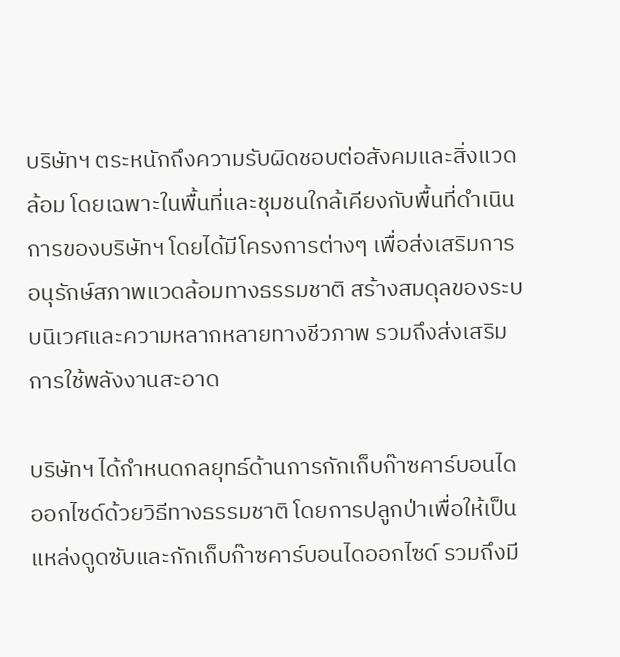บริษัทฯ ตระหนักถึงความรับผิดชอบต่อสังคมและสิ่งแวดล้อม โดยเฉพาะในพื้นที่และชุมชนใกล้เคียงกับพื้นที่ดำเนินการของบริษัทฯ โดยได้มีโครงการต่างๆ เพื่อส่งเสริมการอนุรักษ์สภาพแวดล้อมทางธรรมชาติ สร้างสมดุลของระบบนิเวศและความหลากหลายทางชีวภาพ รวมถึงส่งเสริมการใช้พลังงานสะอาด

บริษัทฯ ได้กำหนดกลยุทธ์ด้านการกักเก็บก๊าซคาร์บอนไดออกไซด์ด้วยวิธีทางธรรมชาติ โดยการปลูกป่าเพื่อให้เป็นแหล่งดูดซับและกักเก็บก๊าซคาร์บอนไดออกไซด์ รวมถึงมี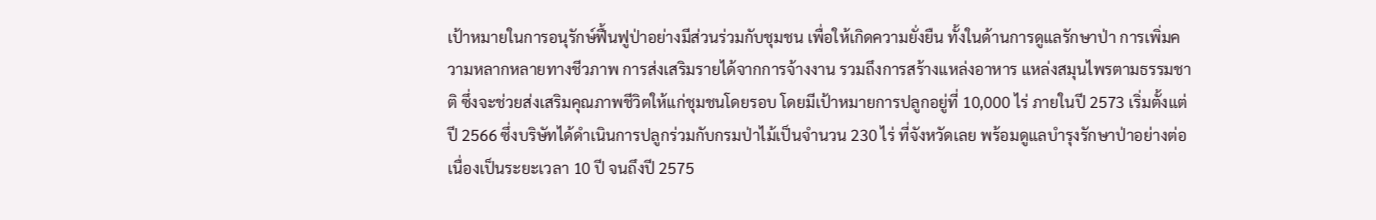เป้าหมายในการอนุรักษ์ฟื้นฟูป่าอย่างมีส่วนร่วมกับชุมชน เพื่อให้เกิดความยั่งยืน ทั้งในด้านการดูแลรักษาป่า การเพิ่มความหลากหลายทางชีวภาพ การส่งเสริมรายได้จากการจ้างงาน รวมถึงการสร้างแหล่งอาหาร แหล่งสมุนไพรตามธรรมชาติ ซึ่งจะช่วยส่งเสริมคุณภาพชีวิตให้แก่ชุมชนโดยรอบ โดยมีเป้าหมายการปลูกอยู่ที่ 10,000 ไร่ ภายในปี 2573 เริ่มตั้งแต่ปี 2566 ซึ่งบริษัทได้ดำเนินการปลูกร่วมกับกรมป่าไม้เป็นจำนวน 230 ไร่ ที่จังหวัดเลย พร้อมดูแลบำรุงรักษาป่าอย่างต่อเนื่องเป็นระยะเวลา 10 ปี จนถึงปี 2575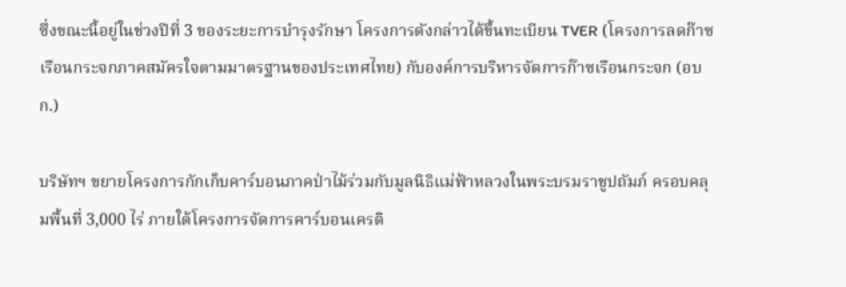ซึ่งขณะนี้อยู่ในช่วงปีที่ 3 ของระยะการบำรุงรักษา โครงการดังกล่าวได้ขึ้นทะเบียน TVER (โครงการลดก๊าซเรือนกระจกภาคสมัครใจตามมาตรฐานของประเทศไทย) กับองค์การบริหารจัดการก๊าซเรือนกระจก (อบก.)

บริษัทฯ ขยายโครงการกักเก็บคาร์บอนภาคป่าไม้ร่วมกับมูลนิธิแม่ฟ้าหลวงในพระบรมราชูปถัมภ์ ครอบคลุมพื้นที่ 3,000 ไร่ ภายใต้โครงการจัดการคาร์บอนเครดิ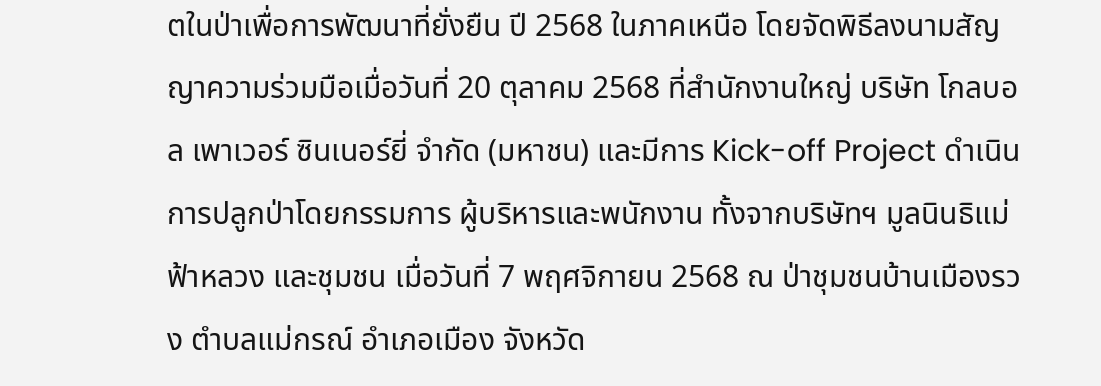ตในป่าเพื่อการพัฒนาที่ยั่งยืน ปี 2568 ในภาคเหนือ โดยจัดพิธีลงนามสัญญาความร่วมมือเมื่อวันที่ 20 ตุลาคม 2568 ที่สำนักงานใหญ่ บริษัท โกลบอล เพาเวอร์ ซินเนอร์ยี่ จำกัด (มหาชน) และมีการ Kick-off Project ดำเนินการปลูกป่าโดยกรรมการ ผู้บริหารและพนักงาน ทั้งจากบริษัทฯ มูลนินธิแม่ฟ้าหลวง และชุมชน เมื่อวันที่ 7 พฤศจิกายน 2568 ณ ป่าชุมชนบ้านเมืองรวง ตำบลแม่กรณ์ อำเภอเมือง จังหวัด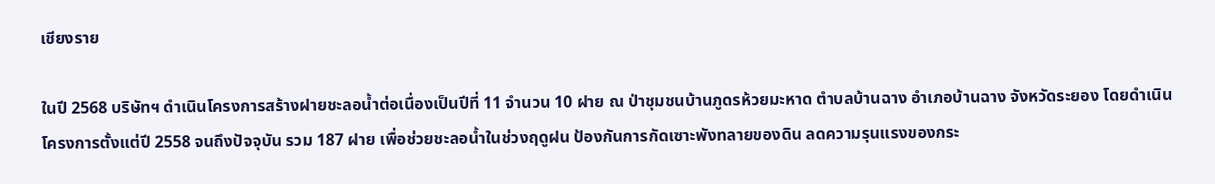เชียงราย

ในปี 2568 บริษัทฯ ดำเนินโครงการสร้างฝายชะลอน้ำต่อเนื่องเป็นปีที่ 11 จำนวน 10 ฝาย ณ ป่าชุมชนบ้านภูดรห้วยมะหาด ตำบลบ้านฉาง อำเภอบ้านฉาง จังหวัดระยอง โดยดำเนินโครงการตั้งแต่ปี 2558 จนถึงปัจจุบัน รวม 187 ฝาย เพื่อช่วยชะลอน้ำในช่วงฤดูฝน ป้องกันการกัดเซาะพังทลายของดิน ลดความรุนแรงของกระ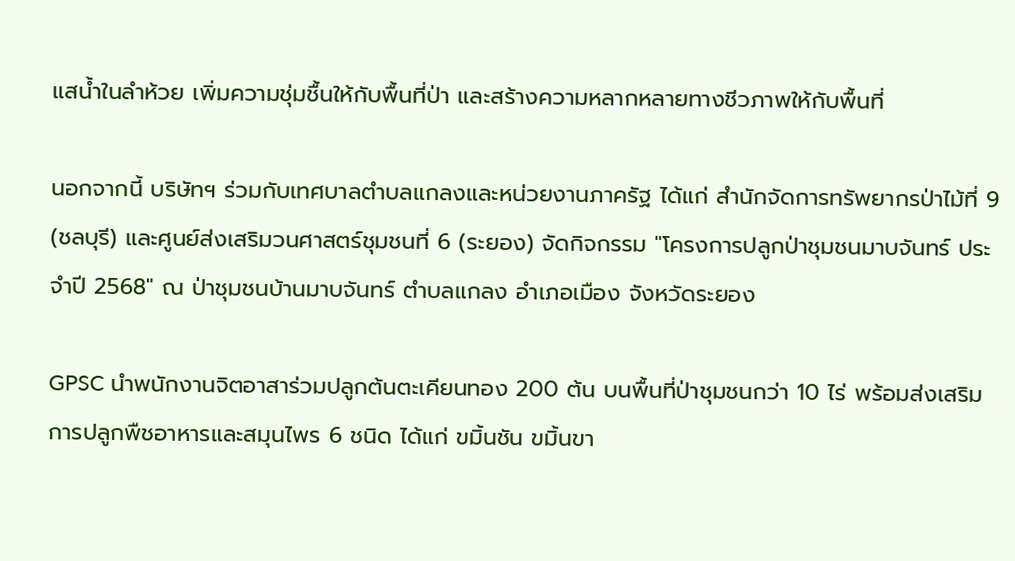แสน้ำในลำห้วย เพิ่มความชุ่มชื้นให้กับพื้นที่ป่า และสร้างความหลากหลายทางชีวภาพให้กับพื้นที่

นอกจากนี้ บริษัทฯ ร่วมกับเทศบาลตำบลแกลงและหน่วยงานภาครัฐ ได้แก่ สำนักจัดการทรัพยากรป่าไม้ที่ 9 (ชลบุรี) และศูนย์ส่งเสริมวนศาสตร์ชุมชนที่ 6 (ระยอง) จัดกิจกรรม "โครงการปลูกป่าชุมชนมาบจันทร์ ประจำปี 2568" ณ ป่าชุมชนบ้านมาบจันทร์ ตำบลแกลง อำเภอเมือง จังหวัดระยอง

GPSC นำพนักงานจิตอาสาร่วมปลูกต้นตะเคียนทอง 200 ต้น บนพื้นที่ป่าชุมชนกว่า 10 ไร่ พร้อมส่งเสริมการปลูกพืชอาหารและสมุนไพร 6 ชนิด ได้แก่ ขมิ้นชัน ขมิ้นขา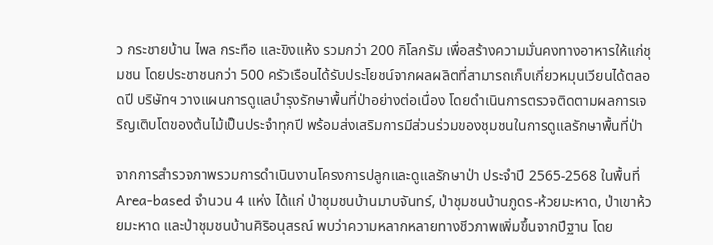ว กระชายบ้าน ไพล กระทือ และขิงแห้ง รวมกว่า 200 กิโลกรัม เพื่อสร้างความมั่นคงทางอาหารให้แก่ชุมชน โดยประชาชนกว่า 500 ครัวเรือนได้รับประโยชน์จากผลผลิตที่สามารถเก็บเกี่ยวหมุนเวียนได้ตลอดปี บริษัทฯ วางแผนการดูแลบำรุงรักษาพื้นที่ป่าอย่างต่อเนื่อง โดยดำเนินการตรวจติดตามผลการเจริญเติบโตของต้นไม้เป็นประจำทุกปี พร้อมส่งเสริมการมีส่วนร่วมของชุมชนในการดูแลรักษาพื้นที่ป่า

จากการสำรวจภาพรวมการดำเนินงานโครงการปลูกและดูแลรักษาป่า ประจำปี 2565-2568 ในพื้นที่ Area-based จำนวน 4 แห่ง ได้แก่ ป่าชุมชนบ้านมาบจันทร์, ป่าชุมชนบ้านภูดร-ห้วยมะหาด, ป่าเขาห้วยมะหาด และป่าชุมชนบ้านศิริอนุสรณ์ พบว่าความหลากหลายทางชีวภาพเพิ่มขึ้นจากปีฐาน โดย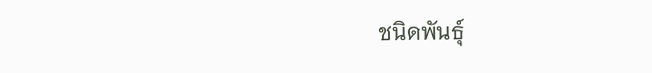ชนิดพันธุ์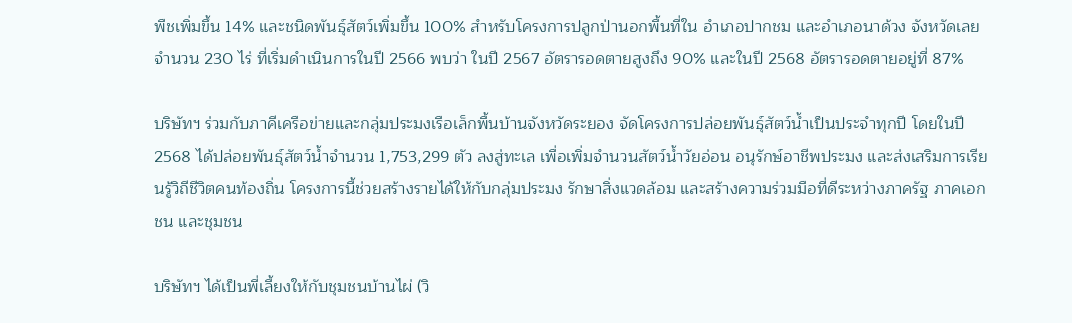พืชเพิ่มขึ้น 14% และชนิดพันธุ์สัตว์เพิ่มขึ้น 100% สำหรับโครงการปลูกป่านอกพื้นที่ใน อำเภอปากชม และอำเภอนาด้วง จังหวัดเลย จำนวน 230 ไร่ ที่เริ่มดำเนินการในปี 2566 พบว่า ในปี 2567 อัตรารอดตายสูงถึง 90% และในปี 2568 อัตรารอดตายอยู่ที่ 87%

บริษัทฯ ร่วมกับภาคีเครือข่ายและกลุ่มประมงเรือเล็กพื้นบ้านจังหวัดระยอง จัดโครงการปล่อยพันธุ์สัตว์น้ำเป็นประจำทุกปี โดยในปี 2568 ได้ปล่อยพันธุ์สัตว์น้ำจำนวน 1,753,299 ตัว ลงสู่ทะเล เพื่อเพิ่มจำนวนสัตว์น้ำวัยอ่อน อนุรักษ์อาชีพประมง และส่งเสริมการเรียนรู้วิถีชีวิตคนท้องถิ่น โครงการนี้ช่วยสร้างรายได้ให้กับกลุ่มประมง รักษาสิ่งแวดล้อม และสร้างความร่วมมือที่ดีระหว่างภาครัฐ ภาคเอกชน และชุมชน

บริษัทฯ ได้เป็นพี่เลี้ยงให้กับชุมชนบ้านไผ่ (วิ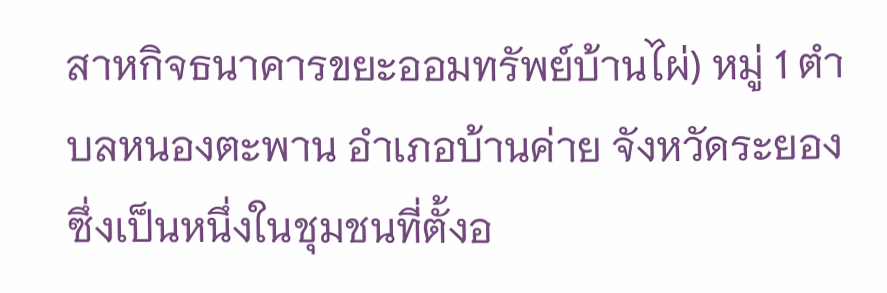สาหกิจธนาคารขยะออมทรัพย์บ้านไผ่) หมู่ 1 ตำบลหนองตะพาน อำเภอบ้านค่าย จังหวัดระยอง ซึ่งเป็นหนึ่งในชุมชนที่ตั้งอ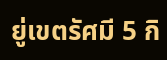ยู่เขตรัศมี 5 กิ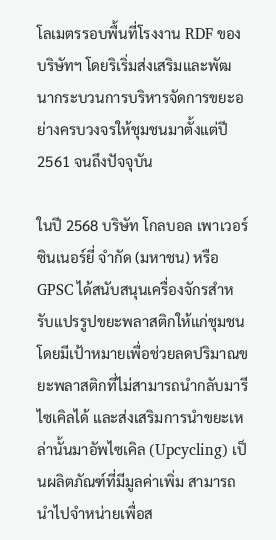โลเมตรรอบพื้นที่โรงงาน RDF ของบริษัทฯ โดยริเริ่มส่งเสริมและพัฒนากระบวนการบริหารจัดการขยะอย่างครบวงจรให้ชุมชนมาตั้งแต่ปี 2561 จนถึงปัจจุบัน

ในปี 2568 บริษัท โกลบอล เพาเวอร์ ซินเนอร์ยี่ จำกัด (มหาชน) หรือ GPSC ได้สนับสนุนเครื่องจักรสำหรับแปรรูปขยะพลาสติกให้แก่ชุมชน โดยมีเป้าหมายเพื่อช่วยลดปริมาณขยะพลาสติกที่ไม่สามารถนำกลับมารีไซเคิลได้ และส่งเสริมการนำขยะเหล่านั้นมาอัพไซเคิล (Upcycling) เป็นผลิตภัณฑ์ที่มีมูลค่าเพิ่ม สามารถนำไปจำหน่ายเพื่อส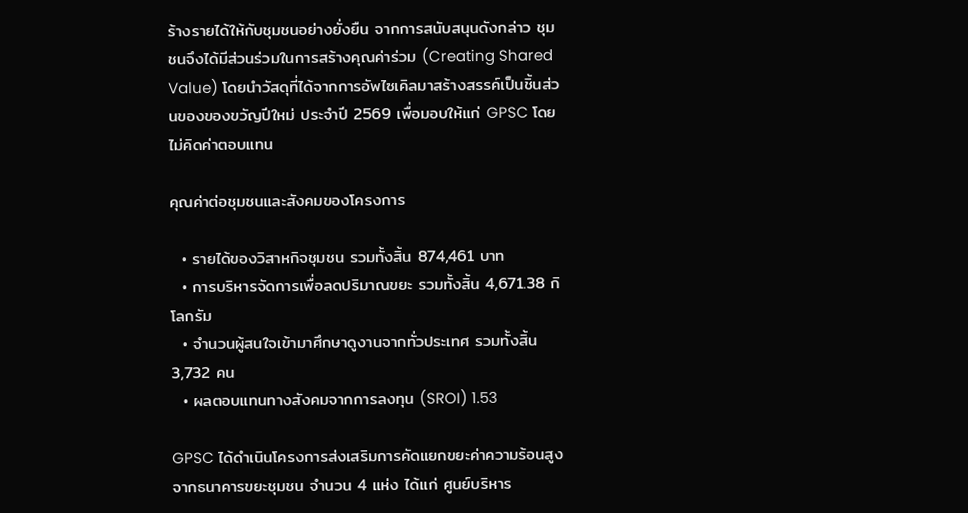ร้างรายได้ให้กับชุมชนอย่างยั่งยืน จากการสนับสนุนดังกล่าว ชุมชนจึงได้มีส่วนร่วมในการสร้างคุณค่าร่วม (Creating Shared Value) โดยนำวัสดุที่ได้จากการอัพไซเคิลมาสร้างสรรค์เป็นชิ้นส่วนของของขวัญปีใหม่ ประจำปี 2569 เพื่อมอบให้แก่ GPSC โดยไม่คิดค่าตอบแทน

คุณค่าต่อชุมชนและสังคมของโครงการ

  • รายได้ของวิสาหกิจชุมชน รวมทั้งสิ้น 874,461 บาท
  • การบริหารจัดการเพื่อลดปริมาณขยะ รวมทั้งสิ้น 4,671.38 กิโลกรัม
  • จำนวนผู้สนใจเข้ามาศึกษาดูงานจากทั่วประเทศ รวมทั้งสิ้น 3,732 คน
  • ผลตอบแทนทางสังคมจากการลงทุน (SROI) 1.53

GPSC ได้ดำเนินโครงการส่งเสริมการคัดแยกขยะค่าความร้อนสูงจากธนาคารขยะชุมชน จำนวน 4 แห่ง ได้แก่ ศูนย์บริหาร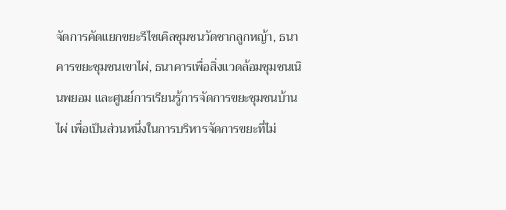จัดการคัดแยกขยะรีไซเคิลชุมชนวัดชากลูกหญ้า, ธนาคารขยะชุมชนเขาไผ่, ธนาคารเพื่อสิ่งแวดล้อมชุมชนเนินพยอม และศูนย์การเรียนรู้การจัดการขยะชุมชนบ้านไผ่ เพื่อเป็นส่วนหนึ่งในการบริหารจัดการขยะที่ไม่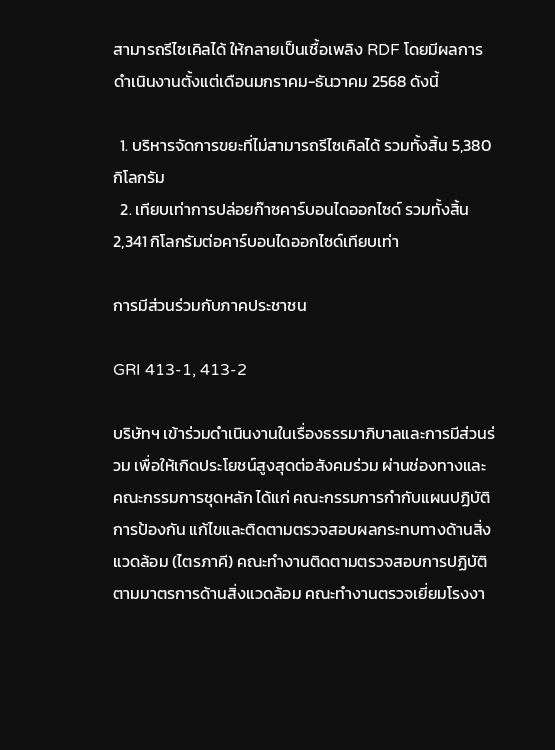สามารถรีไซเคิลได้ ให้กลายเป็นเชื้อเพลิง RDF โดยมีผลการดำเนินงานตั้งแต่เดือนมกราคม-ธันวาคม 2568 ดังนี้

  1. บริหารจัดการขยะที่ไม่สามารถรีไซเคิลได้ รวมทั้งสิ้น 5,380 กิโลกรัม
  2. เทียบเท่าการปล่อยก๊าซคาร์บอนไดออกไซด์ รวมทั้งสิ้น 2,341 กิโลกรัมต่อคาร์บอนไดออกไซด์เทียบเท่า

การมีส่วนร่วมกับภาคประชาชน

GRI 413-1, 413-2

บริษัทฯ เข้าร่วมดำเนินงานในเรื่องธรรมาภิบาลและการมีส่วนร่วม เพื่อให้เกิดประโยชน์สูงสุดต่อสังคมร่วม ผ่านช่องทางและคณะกรรมการชุดหลัก ได้แก่ คณะกรรมการกำกับแผนปฏิบัติการป้องกัน แก้ไขและติดตามตรวจสอบผลกระทบทางด้านสิ่งแวดล้อม (ไตรภาคี) คณะทำงานติดตามตรวจสอบการปฏิบัติตามมาตรการด้านสิ่งแวดล้อม คณะทำงานตรวจเยี่ยมโรงงา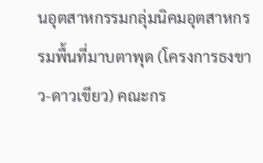นอุตสาหกรรมกลุ่มนิคมอุตสาหกรรมพื้นที่มาบตาพุด (โครงการธงขาว-ดาวเขียว) คณะกร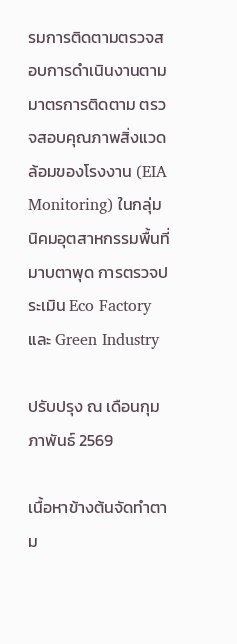รมการติดตามตรวจสอบการดำเนินงานตามมาตรการติดตาม ตรวจสอบคุณภาพสิ่งแวดล้อมของโรงงาน (EIA Monitoring) ในกลุ่มนิคมอุตสาหกรรมพื้นที่มาบตาพุด การตรวจประเมิน Eco Factory และ Green Industry

ปรับปรุง ณ เดือนกุมภาพันธ์ 2569

เนื้อหาข้างต้นจัดทำตาม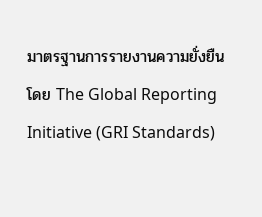มาตรฐานการรายงานความยั่งยืน โดย The Global Reporting Initiative (GRI Standards)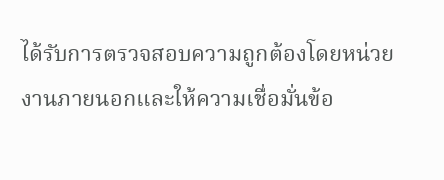ได้รับการตรวจสอบความถูกต้องโดยหน่วยงานภายนอกและให้ความเชื่อมั่นข้อ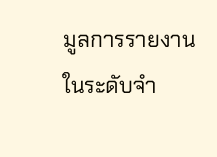มูลการรายงานในระดับจำ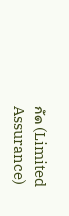กัด (Limited Assurance)